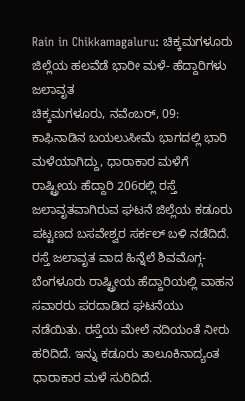Rain in Chikkamagaluru: ಚಿಕ್ಕಮಗಳೂರು ಜಿಲ್ಲೆಯ ಹಲವೆಡೆ ಭಾರೀ ಮಳೆ- ಹೆದ್ದಾರಿಗಳು ಜಲಾವೃತ
ಚಿಕ್ಕಮಗಳೂರು, ನವೆಂಬರ್, 09: ಕಾಫಿನಾಡಿನ ಬಯಲುಸೀಮೆ ಭಾಗದಲ್ಲಿ ಭಾರಿ ಮಳೆಯಾಗಿದ್ದು, ಧಾರಾಕಾರ ಮಳೆಗೆ ರಾಷ್ಟ್ರೀಯ ಹೆದ್ದಾರಿ 206ರಲ್ಲಿ ರಸ್ತೆ ಜಲಾವೃತವಾಗಿರುವ ಘಟನೆ ಜಿಲ್ಲೆಯ ಕಡೂರು ಪಟ್ಟಣದ ಬಸವೇಶ್ವರ ಸರ್ಕಲ್ ಬಳಿ ನಡೆದಿದೆ.
ರಸ್ತೆ ಜಲಾವೃತ ವಾದ ಹಿನ್ನೆಲೆ ಶಿವಮೊಗ್ಗ-ಬೆಂಗಳೂರು ರಾಷ್ಟ್ರೀಯ ಹೆದ್ದಾರಿಯಲ್ಲಿ ವಾಹನ ಸವಾರರು ಪರದಾಡಿದ ಘಟನೆಯು ನಡೆಯಿತು. ರಸ್ತೆಯ ಮೇಲೆ ನದಿಯಂತೆ ನೀರು ಹರಿದಿದೆ. ಇನ್ನು ಕಡೂರು ತಾಲೂಕಿನಾದ್ಯಂತ ಧಾರಾಕಾರ ಮಳೆ ಸುರಿದಿದೆ.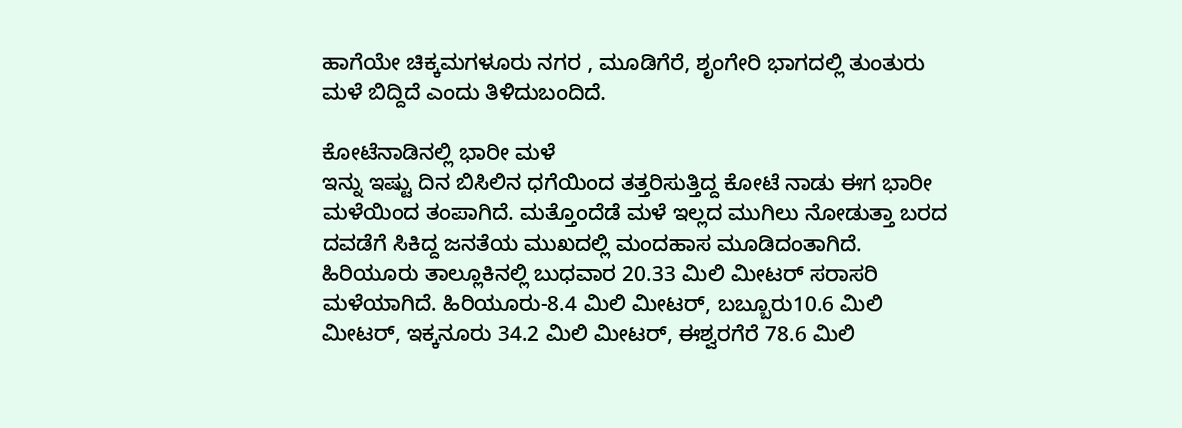ಹಾಗೆಯೇ ಚಿಕ್ಕಮಗಳೂರು ನಗರ , ಮೂಡಿಗೆರೆ, ಶೃಂಗೇರಿ ಭಾಗದಲ್ಲಿ ತುಂತುರು ಮಳೆ ಬಿದ್ದಿದೆ ಎಂದು ತಿಳಿದುಬಂದಿದೆ.

ಕೋಟೆನಾಡಿನಲ್ಲಿ ಭಾರೀ ಮಳೆ
ಇನ್ನು ಇಷ್ಟು ದಿನ ಬಿಸಿಲಿನ ಧಗೆಯಿಂದ ತತ್ತರಿಸುತ್ತಿದ್ದ ಕೋಟೆ ನಾಡು ಈಗ ಭಾರೀ ಮಳೆಯಿಂದ ತಂಪಾಗಿದೆ. ಮತ್ತೊಂದೆಡೆ ಮಳೆ ಇಲ್ಲದ ಮುಗಿಲು ನೋಡುತ್ತಾ ಬರದ ದವಡೆಗೆ ಸಿಕಿದ್ದ ಜನತೆಯ ಮುಖದಲ್ಲಿ ಮಂದಹಾಸ ಮೂಡಿದಂತಾಗಿದೆ.
ಹಿರಿಯೂರು ತಾಲ್ಲೂಕಿನಲ್ಲಿ ಬುಧವಾರ 20.33 ಮಿಲಿ ಮೀಟರ್ ಸರಾಸರಿ ಮಳೆಯಾಗಿದೆ. ಹಿರಿಯೂರು-8.4 ಮಿಲಿ ಮೀಟರ್, ಬಬ್ಬೂರು10.6 ಮಿಲಿ ಮೀಟರ್, ಇಕ್ಕನೂರು 34.2 ಮಿಲಿ ಮೀಟರ್, ಈಶ್ವರಗೆರೆ 78.6 ಮಿಲಿ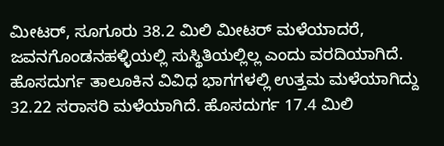ಮೀಟರ್, ಸೂಗೂರು 38.2 ಮಿಲಿ ಮೀಟರ್ ಮಳೆಯಾದರೆ, ಜವನಗೊಂಡನಹಳ್ಳಿಯಲ್ಲಿ ಸುಸ್ಥಿತಿಯಲ್ಲಿಲ್ಲ ಎಂದು ವರದಿಯಾಗಿದೆ.
ಹೊಸದುರ್ಗ ತಾಲೂಕಿನ ವಿವಿಧ ಭಾಗಗಳಲ್ಲಿ ಉತ್ತಮ ಮಳೆಯಾಗಿದ್ದು 32.22 ಸರಾಸರಿ ಮಳೆಯಾಗಿದೆ. ಹೊಸದುರ್ಗ 17.4 ಮಿಲಿ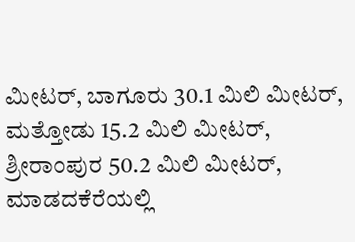ಮೀಟರ್, ಬಾಗೂರು 30.1 ಮಿಲಿ ಮೀಟರ್, ಮತ್ತೋಡು 15.2 ಮಿಲಿ ಮೀಟರ್, ಶ್ರೀರಾಂಪುರ 50.2 ಮಿಲಿ ಮೀಟರ್, ಮಾಡದಕೆರೆಯಲ್ಲಿ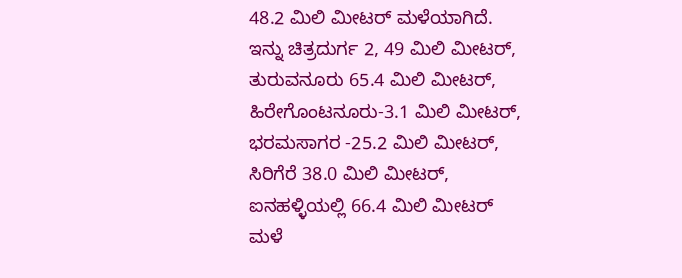48.2 ಮಿಲಿ ಮೀಟರ್ ಮಳೆಯಾಗಿದೆ.
ಇನ್ನು ಚಿತ್ರದುರ್ಗ 2, 49 ಮಿಲಿ ಮೀಟರ್, ತುರುವನೂರು 65.4 ಮಿಲಿ ಮೀಟರ್, ಹಿರೇಗೊಂಟನೂರು-3.1 ಮಿಲಿ ಮೀಟರ್, ಭರಮಸಾಗರ -25.2 ಮಿಲಿ ಮೀಟರ್, ಸಿರಿಗೆರೆ 38.0 ಮಿಲಿ ಮೀಟರ್, ಐನಹಳ್ಳಿಯಲ್ಲಿ 66.4 ಮಿಲಿ ಮೀಟರ್ ಮಳೆ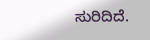ಸುರಿದಿದೆ.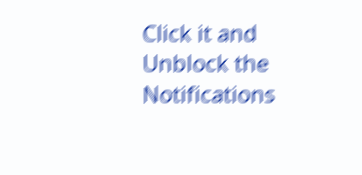Click it and Unblock the Notifications